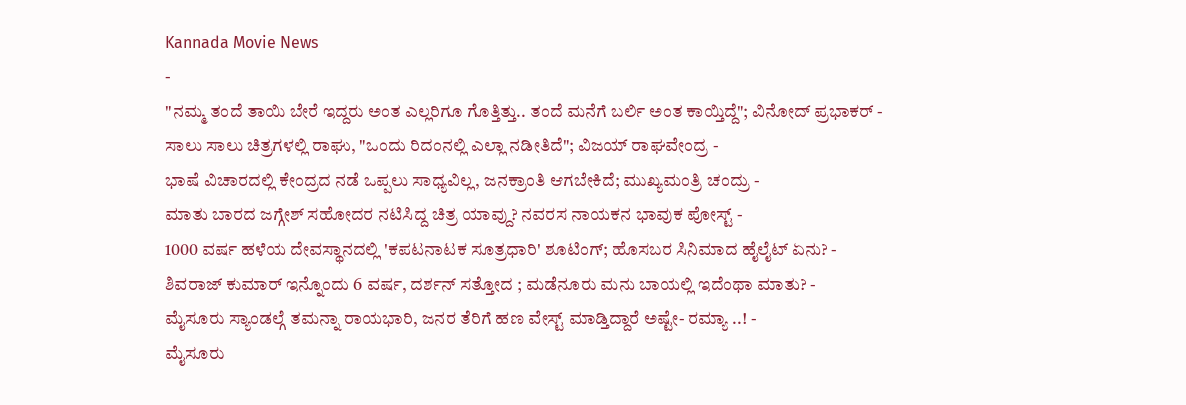Kannada Movie News
-
"ನಮ್ಮ ತಂದೆ ತಾಯಿ ಬೇರೆ ಇದ್ದರು ಅಂತ ಎಲ್ಲರಿಗೂ ಗೊತ್ತಿತ್ತು.. ತಂದೆ ಮನೆಗೆ ಬರ್ಲಿ ಅಂತ ಕಾಯ್ತಿದ್ದೆ"; ವಿನೋದ್ ಪ್ರಭಾಕರ್ -
ಸಾಲು ಸಾಲು ಚಿತ್ರಗಳಲ್ಲಿ ರಾಘು, "ಒಂದು ರಿದಂನಲ್ಲಿ ಎಲ್ಲಾ ನಡೀತಿದೆ"; ವಿಜಯ್ ರಾಘವೇಂದ್ರ -
ಭಾಷೆ ವಿಚಾರದಲ್ಲಿ ಕೇಂದ್ರದ ನಡೆ ಒಪ್ಪಲು ಸಾಧ್ಯವಿಲ್ಲ, ಜನಕ್ರಾಂತಿ ಆಗಬೇಕಿದೆ; ಮುಖ್ಯಮಂತ್ರಿ ಚಂದ್ರು -
ಮಾತು ಬಾರದ ಜಗ್ಗೇಶ್ ಸಹೋದರ ನಟಿಸಿದ್ದ ಚಿತ್ರ ಯಾವ್ದು? ನವರಸ ನಾಯಕನ ಭಾವುಕ ಪೋಸ್ಟ್ -
1000 ವರ್ಷ ಹಳೆಯ ದೇವಸ್ಥಾನದಲ್ಲಿ 'ಕಪಟನಾಟಕ ಸೂತ್ರಧಾರಿ' ಶೂಟಿಂಗ್; ಹೊಸಬರ ಸಿನಿಮಾದ ಹೈಲೈಟ್ ಏನು? -
ಶಿವರಾಜ್ ಕುಮಾರ್ ಇನ್ನೊಂದು 6 ವರ್ಷ, ದರ್ಶನ್ ಸತ್ತೋದ ; ಮಡೆನೂರು ಮನು ಬಾಯಲ್ಲಿ ಇದೆಂಥಾ ಮಾತು? -
ಮೈಸೂರು ಸ್ಯಾಂಡಲ್ಗೆ ತಮನ್ನಾ ರಾಯಭಾರಿ, ಜನರ ತೆರಿಗೆ ಹಣ ವೇಸ್ಟ್ ಮಾಡ್ತಿದ್ದಾರೆ ಅಷ್ಟೇ- ರಮ್ಯಾ ..! -
ಮೈಸೂರು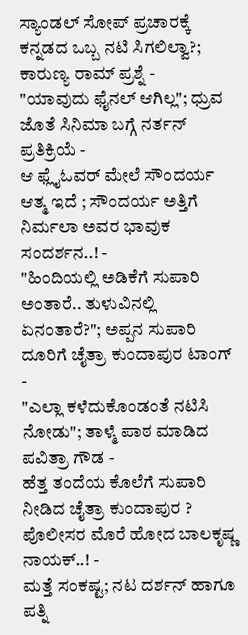ಸ್ಯಾಂಡಲ್ ಸೋಪ್ ಪ್ರಚಾರಕ್ಕೆ ಕನ್ನಡದ ಒಬ್ಬ ನಟಿ ಸಿಗಲಿಲ್ವಾ?; ಕಾರುಣ್ಯ ರಾಮ್ ಪ್ರಶ್ನೆ -
"ಯಾವುದು ಫೈನಲ್ ಆಗಿಲ್ಲ"; ಧ್ರುವ ಜೊತೆ ಸಿನಿಮಾ ಬಗ್ಗೆ ನರ್ತನ್ ಪ್ರತಿಕ್ರಿಯೆ -
ಆ ಫ್ಲೈಓವರ್ ಮೇಲೆ ಸೌಂದರ್ಯ ಆತ್ಮ ಇದೆ ; ಸೌಂದರ್ಯ ಅತ್ತಿಗೆ ನಿರ್ಮಲಾ ಅವರ ಭಾವುಕ ಸಂದರ್ಶನ..! -
"ಹಿಂದಿಯಲ್ಲಿ ಅಡಿಕೆಗೆ ಸುಪಾರಿ ಅಂತಾರೆ.. ತುಳುವಿನಲ್ಲಿ ಏನಂತಾರೆ?"; ಅಪ್ಪನ ಸುಪಾರಿ ದೂರಿಗೆ ಚೈತ್ರಾ ಕುಂದಾಪುರ ಟಾಂಗ್ -
"ಎಲ್ಲಾ ಕಳೆದುಕೊಂಡಂತೆ ನಟಿಸಿ ನೋಡು"; ತಾಳ್ಮೆ ಪಾಠ ಮಾಡಿದ ಪವಿತ್ರಾ ಗೌಡ -
ಹೆತ್ತ ತಂದೆಯ ಕೊಲೆಗೆ ಸುಪಾರಿ ನೀಡಿದ ಚೈತ್ರಾ ಕುಂದಾಪುರ ? ಪೊಲೀಸರ ಮೊರೆ ಹೋದ ಬಾಲಕೃಷ್ಣ ನಾಯಕ್..! -
ಮತ್ತೆ ಸಂಕಷ್ಟ; ನಟ ದರ್ಶನ್ ಹಾಗೂ ಪತ್ನಿ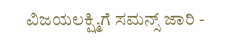ವಿಜಯಲಕ್ಷ್ಮಿಗೆ ಸಮನ್ಸ್ ಜಾರಿ -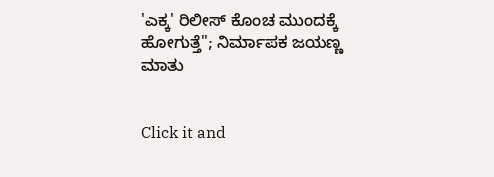'ಎಕ್ಕ' ರಿಲೀಸ್ ಕೊಂಚ ಮುಂದಕ್ಕೆ ಹೋಗುತ್ತೆ"; ನಿರ್ಮಾಪಕ ಜಯಣ್ಣ ಮಾತು


Click it and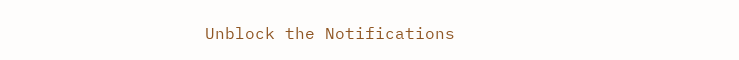Unblock the Notifications